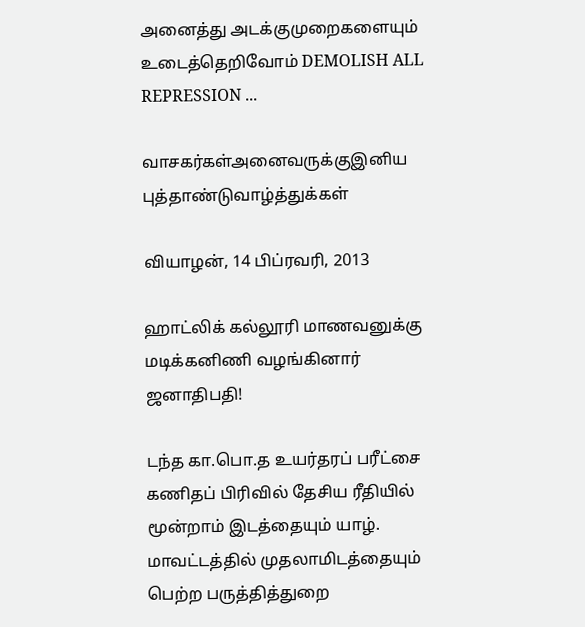அனைத்து அடக்குமுறைகளையும் உடைத்தெறிவோம் DEMOLISH ALL REPRESSION ...

வாசகர்கள்அனைவருக்குஇனிய புத்தாண்டுவாழ்த்துக்கள்

வியாழன், 14 பிப்ரவரி, 2013

ஹாட்லிக் கல்லூரி மாணவனுக்கு மடிக்கனிணி வழங்கினார் ஜனாதிபதி!

டந்த கா.பொ.த உயர்தரப் பரீட்சை கணிதப் பிரிவில் தேசிய ரீதியில் மூன்றாம் இடத்தையும் யாழ். மாவட்டத்தில் முதலாமிடத்தையும் பெற்ற பருத்தித்துறை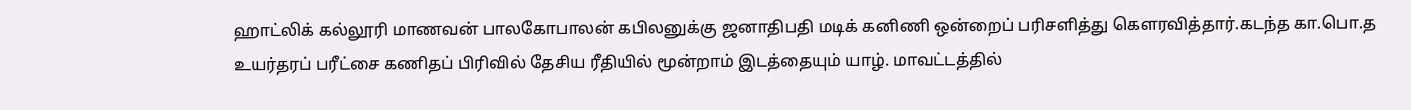ஹாட்லிக் கல்லூரி மாணவன் பாலகோபாலன் கபிலனுக்கு ஜனாதிபதி மடிக் கனிணி ஒன்றைப் பரிசளித்து கௌரவித்தார்.கடந்த கா.பொ.த உயர்தரப் பரீட்சை கணிதப் பிரிவில் தேசிய ரீதியில் மூன்றாம் இடத்தையும் யாழ். மாவட்டத்தில்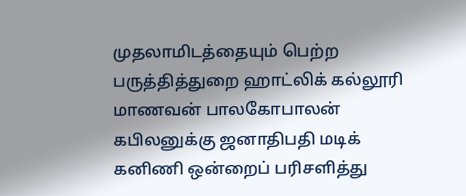முதலாமிடத்தையும் பெற்ற பருத்தித்துறை ஹாட்லிக் கல்லூரி மாணவன் பாலகோபாலன் கபிலனுக்கு ஜனாதிபதி மடிக் கனிணி ஒன்றைப் பரிசளித்து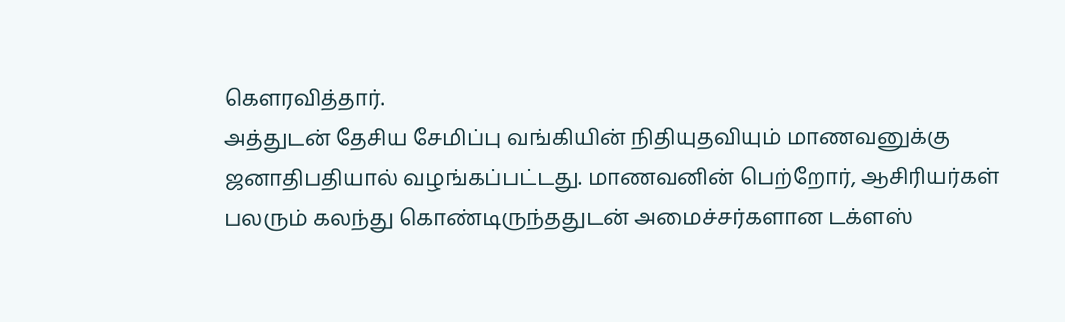கௌரவித்தார்.
அத்துடன் தேசிய சேமிப்பு வங்கியின் நிதியுதவியும் மாணவனுக்கு ஜனாதிபதியால் வழங்கப்பட்டது. மாணவனின் பெற்றோர், ஆசிரியர்கள் பலரும் கலந்து கொண்டிருந்ததுடன் அமைச்சர்களான டக்ளஸ்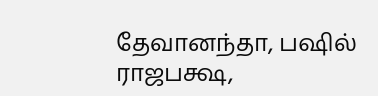தேவானந்தா, பஷில் ராஜபக்ஷ,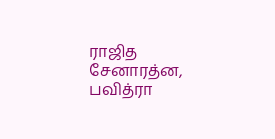ராஜித சேனாரத்ன, பவித்ரா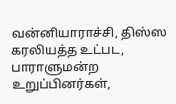வன்னியாராச்சி, திஸ்ஸ கரலியத்த உட்பட, பாராளுமன்ற உறுப்பினர்கள்,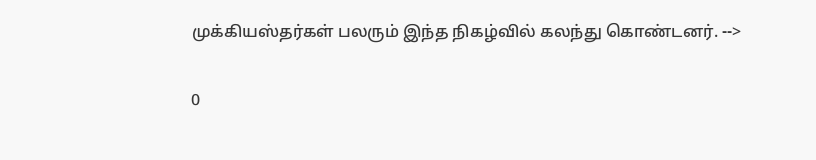முக்கியஸ்தர்கள் பலரும் இந்த நிகழ்வில் கலந்து கொண்டனர். -->

0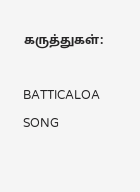கருத்துகள்:

BATTICALOA SONG